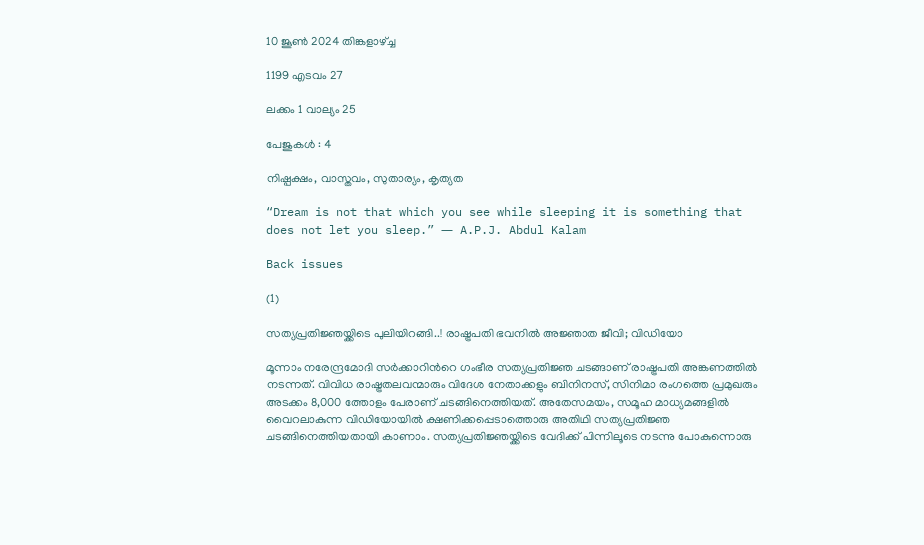10 ജൂണ്‍ 2024 തിങ്കളാഴ്ച്ച

1199 എടവം 27

ലക്കം 1 വാല്യം 25

പേജുകള്‍ : 4

നിഷ്പക്ഷം, വാസ്തവം, സുതാര്യം, കൃത്യത

“Dream is not that which you see while sleeping it is something that does not let you sleep.” ― A.P.J. Abdul Kalam

Back issues

(1)

സത്യപ്രതിജ്ഞയ്ക്കിടെ പുലിയിറങ്ങി..! രാഷ്ട്രപതി ഭവനിൽ അജ്ഞാത ജീവി; വിഡിയോ

മൂന്നാം നരേന്ദ്രമോദി സർക്കാറിൻറെ ഗംഭീര സത്യപ്രതിജ്ഞ ചടങ്ങാണ് രാഷ്ട്രപതി അങ്കണത്തിൽ നടന്നത്. വിവിധ രാഷ്ട്രതലവന്മാരും വിദേശ നേതാക്കളും ബിനിനസ്, സിനിമാ രംഗത്തെ പ്രമുഖരും അടക്കം 8,000 ത്തോളം പേരാണ് ചടങ്ങിനെത്തിയത്. അതേസമയം, സമൂഹ മാധ്യമങ്ങളിൽ വൈറലാകുന്ന വിഡിയോയിൽ ക്ഷണിക്കപ്പെടാത്തൊരു അതിഥി സത്യപ്രതിജ്ഞ ചടങ്ങിനെത്തിയതായി കാണാം. സത്യപ്രതിജ്ഞയ്ക്കിടെ വേദിക്ക് പിന്നിലൂടെ നടന്നു പോകുന്നൊരു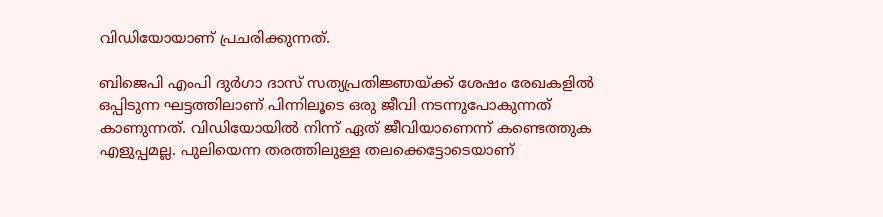വിഡിയോയാണ് പ്രചരിക്കുന്നത്.

ബിജെപി എംപി ദുർഗാ ദാസ് സത്യപ്രതിജ്ഞയ്ക്ക് ശേഷം രേഖകളിൽ ഒപ്പിടുന്ന ഘട്ടത്തിലാണ് പിന്നിലൂടെ ഒരു ജീവി നടന്നുപോകുന്നത് കാണുന്നത്. വിഡിയോയിൽ നിന്ന് ഏത് ജീവിയാണെന്ന് കണ്ടെത്തുക എളുപ്പമല്ല. പുലിയെന്ന തരത്തിലുള്ള തലക്കെട്ടോടെയാണ്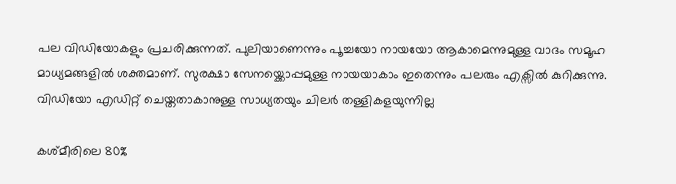പല വിഡിയോകളും പ്രചരിക്കുന്നത്. പുലിയാണെന്നും പൂച്ചയോ നായയോ ആകാമെന്നുമുള്ള വാദം സമൂഹ മാധ്യമങ്ങളിൽ ശക്തമാണ്. സുരക്ഷാ സേനയ്ക്കൊപ്പമുള്ള നായയാകാം ഇതെന്നും പലരും എക്സിൽ കുറിക്കുന്നു. വിഡിയോ എഡിറ്റ് ചെയ്തതാകാനുള്ള സാധ്യതയും ചിലർ തള്ളികളയുന്നില്ല

കശ്മീരിലെ 80%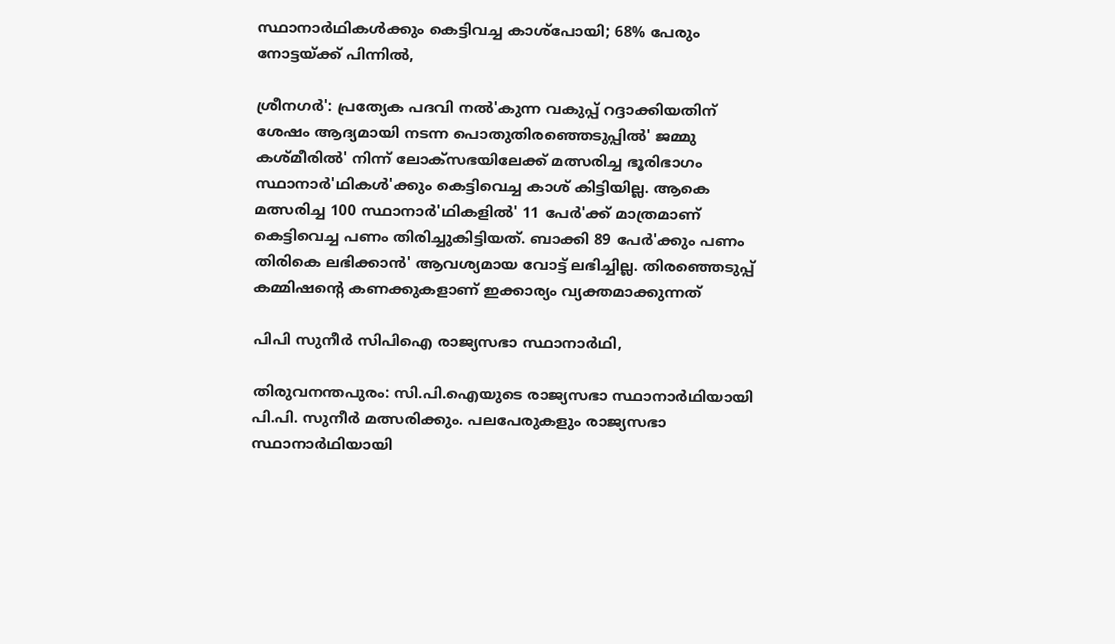സ്ഥാനാര്‍ഥികള്‍ക്കും കെട്ടിവച്ച കാശ്‌പോയി; 68% പേരും നോട്ടയ്ക്ക് പിന്നില്‍,

ശ്രീനഗര്‍': പ്രത്യേക പദവി നല്‍'കുന്ന വകുപ്പ് റദ്ദാക്കിയതിന് ശേഷം ആദ്യമായി നടന്ന പൊതുതിരഞ്ഞെടുപ്പില്‍' ജമ്മു കശ്മീരില്‍' നിന്ന് ലോക്സഭയിലേക്ക് മത്സരിച്ച ഭൂരിഭാഗം സ്ഥാനാര്‍'ഥികള്‍'ക്കും കെട്ടിവെച്ച കാശ് കിട്ടിയില്ല. ആകെ മത്സരിച്ച 100 സ്ഥാനാര്‍'ഥികളില്‍' 11 പേര്‍'ക്ക് മാത്രമാണ് കെട്ടിവെച്ച പണം തിരിച്ചുകിട്ടിയത്. ബാക്കി 89 പേര്‍'ക്കും പണം തിരികെ ലഭിക്കാന്‍' ആവശ്യമായ വോട്ട് ലഭിച്ചില്ല. തിരഞ്ഞെടുപ്പ് കമ്മിഷന്റെ കണക്കുകളാണ് ഇക്കാര്യം വ്യക്തമാക്കുന്നത്

പിപി സുനീർ സിപിഐ രാജ്യസഭാ സ്ഥാനാർഥി,

തിരുവനന്തപുരം: സി.പി.ഐയുടെ രാജ്യസഭാ സ്ഥാനാർഥിയായി പി.പി. സുനീർ മത്സരിക്കും. പലപേരുകളും രാജ്യസഭാ സ്ഥാനാർഥിയായി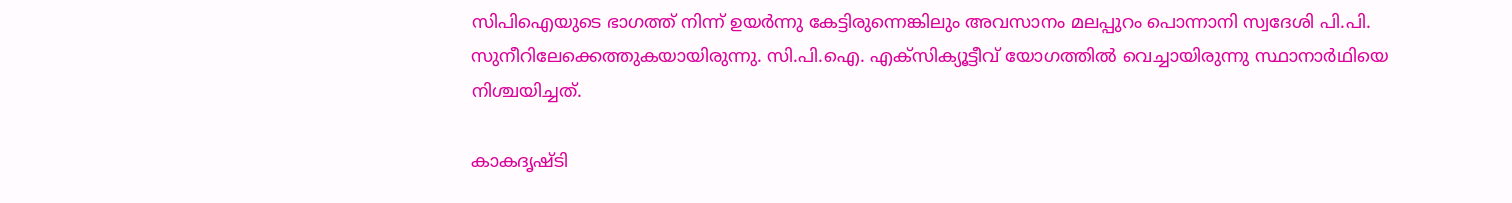സിപിഐയുടെ ഭാഗത്ത് നിന്ന് ഉയർന്നു കേട്ടിരുന്നെങ്കിലും അവസാനം മലപ്പുറം പൊന്നാനി സ്വദേശി പി.പി. സുനീറിലേക്കെത്തുകയായിരുന്നു. സി.പി.ഐ. എക്സിക്യൂട്ടീവ് യോഗത്തിൽ വെച്ചായിരുന്നു സ്ഥാനാർഥിയെ നിശ്ചയിച്ചത്.

കാകദൃഷ്ടി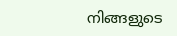നിങ്ങളുടെ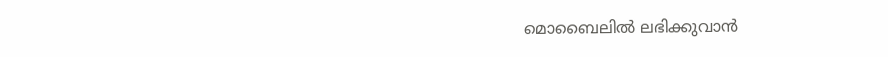മൊബൈലില്‍ ലഭിക്കുവാന്‍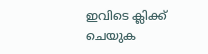ഇവിടെ ക്ലിക്ക് ചെയുക